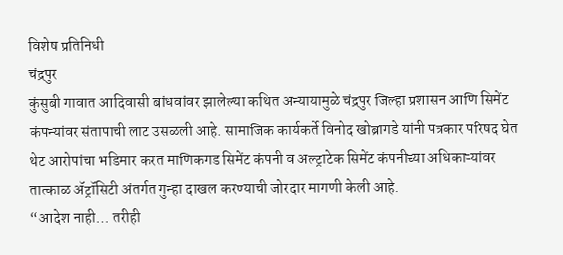विशेष प्रतिनिधी
चंद्रपुर
कुंसुबी गावात आदिवासी बांधवांवर झालेल्या कथित अन्यायामुळे चंद्रपुर जिल्हा प्रशासन आणि सिमेंट कंपन्यांवर संतापाची लाट उसळली आहे. सामाजिक कार्यकर्ते विनोद खोब्रागडे यांनी पत्रकार परिषद घेत थेट आरोपांचा भडिमार करत माणिकगड सिमेंट कंपनी व अल्ट्राटेक सिमेंट कंपनीच्या अधिकाऱ्यांवर तात्काळ ॲट्रॉसिटी अंतर्गत गुन्हा दाखल करण्याची जोरदार मागणी केली आहे.
“आदेश नाही… तरीही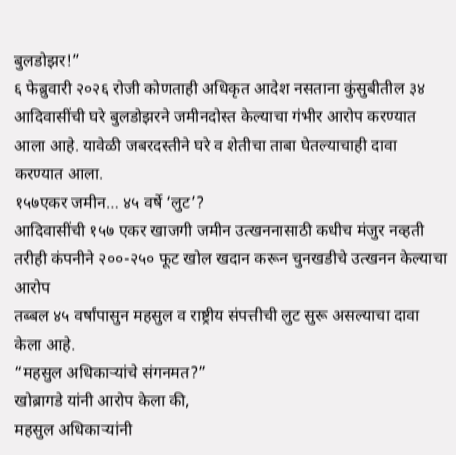बुलडोझर!”
६ फेब्रुवारी २०२६ रोजी कोणताही अधिकृत आदेश नसताना कुंसुबीतील ३४ आदिवासींची घरे बुलडोझरने जमीनदोस्त केल्याचा गंभीर आरोप करण्यात आला आहे. यावेळी जबरदस्तीने घरे व शेतीचा ताबा घेतल्याचाही दावा करण्यात आला.
१५७एकर जमीन… ४५ वर्षे ‘लुट’?
आदिवासींची १५७ एकर खाजगी जमीन उत्खननासाठी कधीच मंजुर नव्हती
तरीही कंपनीने २००-२५० फूट खोल खदान करून चुनखडीचे उत्खनन केल्याचा आरोप
तब्बल ४५ वर्षांपासुन महसुल व राष्ट्रीय संपत्तीची लुट सुरू असल्याचा दावा केला आहे.
“महसुल अधिकाऱ्यांचे संगनमत?”
खोब्रागडे यांनी आरोप केला की,
महसुल अधिकाऱ्यांनी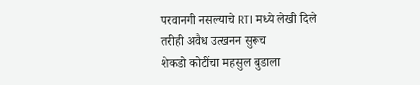परवानगी नसल्याचे RTI मध्ये लेखी दिले
तरीही अवैध उत्खनन सुरूच
शेकडो कोटींचा महसुल बुडाला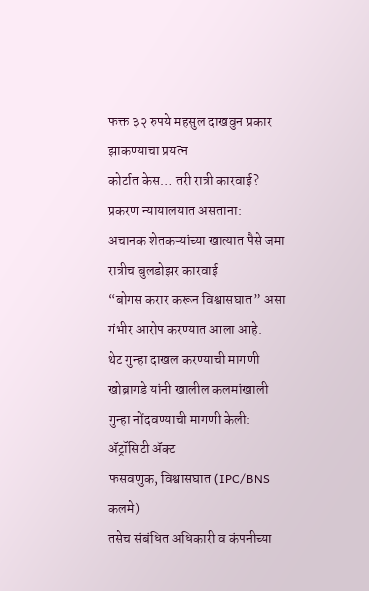फक्त ३२ रुपये महसुल दाखवुन प्रकार झाकण्याचा प्रयत्न
कोर्टात केस… तरी रात्री कारवाई?
प्रकरण न्यायालयात असताना:
अचानक शेतकऱ्यांच्या खात्यात पैसे जमा
रात्रीच बुलडोझर कारवाई
“बोगस करार करून विश्वासघात” असा गंभीर आरोप करण्यात आला आहे.
थेट गुन्हा दाखल करण्याची मागणी
खोब्रागडे यांनी खालील कलमांखाली गुन्हा नोंदवण्याची मागणी केली:
ॲट्रॉसिटी ॲक्ट
फसवणुक, विश्वासघात (IPC/BNS कलमे)
तसेच संबंधित अधिकारी व कंपनीच्या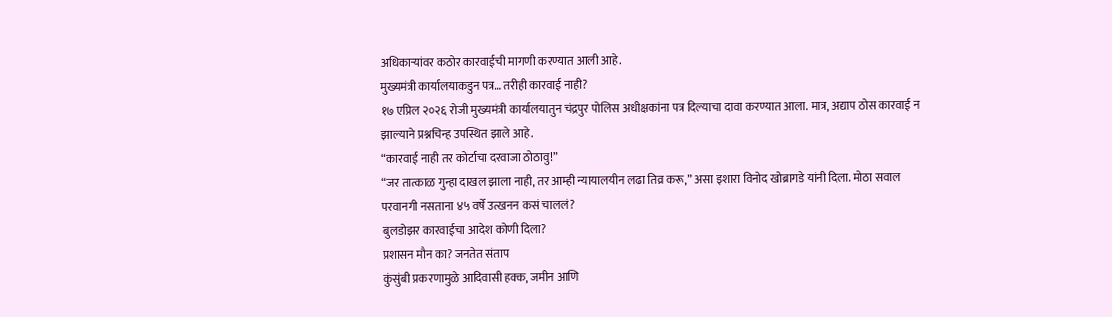अधिकाऱ्यांवर कठोर कारवाईची मागणी करण्यात आली आहे.
मुख्यमंत्री कार्यालयाकडुन पत्र… तरीही कारवाई नाही?
१७ एप्रिल २०२६ रोजी मुख्यमंत्री कार्यालयातुन चंद्रपुर पोलिस अधीक्षकांना पत्र दिल्याचा दावा करण्यात आला. मात्र, अद्याप ठोस कारवाई न झाल्याने प्रश्नचिन्ह उपस्थित झाले आहे.
“कारवाई नाही तर कोर्टाचा दरवाजा ठोठावु!”
“जर तात्काळ गुन्हा दाखल झाला नाही, तर आम्ही न्यायालयीन लढा तिव्र करू,” असा इशारा विनोद खोब्रागडे यांनी दिला. मोठा सवाल
परवानगी नसताना ४५ वर्षे उत्खनन कसं चाललं?
बुलडोझर कारवाईचा आदेश कोणी दिला?
प्रशासन मौन का? जनतेत संताप
कुंसुंबी प्रकरणामुळे आदिवासी हक्क, जमीन आणि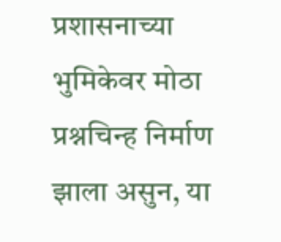प्रशासनाच्या भुमिकेवर मोठा प्रश्नचिन्ह निर्माण झाला असुन, या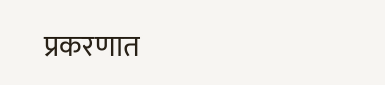प्रकरणात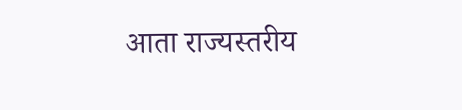आता राज्यस्तरीय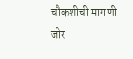चौकशीची मागणी जोर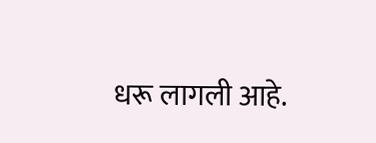धरू लागली आहे.